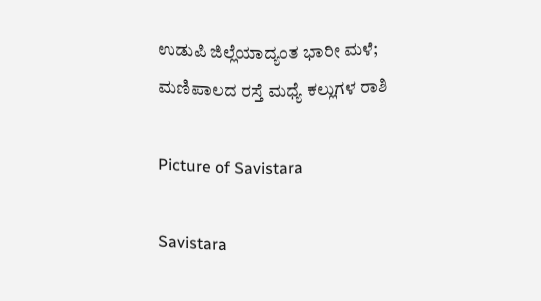ಉಡುಪಿ ಜಿಲ್ಲೆಯಾದ್ಯಂತ ಭಾರೀ ಮಳೆ; ಮಣಿಪಾಲದ ರಸ್ತೆ ಮಧ್ಯೆ ಕಲ್ಲುಗಳ ರಾಶಿ

Picture of Savistara

Savistara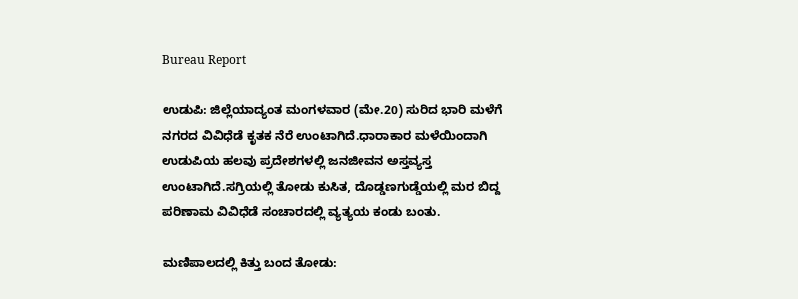Bureau Report

ಉಡುಪಿ: ಜಿಲ್ಲೆಯಾದ್ಯಂತ ಮಂಗಳವಾರ (ಮೇ.20) ಸುರಿದ ಭಾರಿ ಮಳೆಗೆ ನಗರದ ವಿವಿಧೆಡೆ ಕೃತಕ ನೆರೆ ಉಂಟಾಗಿದೆ.ಧಾರಾಕಾರ ಮಳೆಯಿಂದಾಗಿ ಉಡುಪಿಯ ಹಲವು ಪ್ರದೇಶಗಳಲ್ಲಿ ಜನಜೀವನ ಅಸ್ತವ್ಯಸ್ತ ಉಂಟಾಗಿದೆ.ಸಗ್ರಿಯಲ್ಲಿ ತೋಡು ಕುಸಿತ, ದೊಡ್ಡಣಗುಡ್ಡೆಯಲ್ಲಿ ಮರ ಬಿದ್ದ ಪರಿಣಾಮ ವಿವಿಧೆಡೆ ಸಂಚಾರದಲ್ಲಿ ವ್ಯತ್ಯಯ ಕಂಡು ಬಂತು.

ಮಣಿಪಾಲದಲ್ಲಿ ಕಿತ್ತು ಬಂದ ತೋಡು: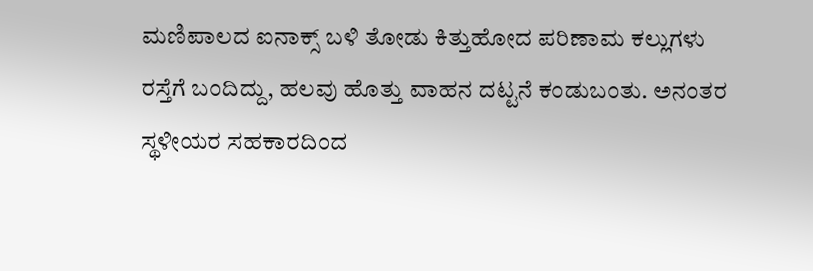ಮಣಿಪಾಲದ ಐನಾಕ್ಸ್ ಬಳಿ ತೋಡು ಕಿತ್ತುಹೋದ ಪರಿಣಾಮ ಕಲ್ಲುಗಳು ರಸ್ತೆಗೆ ಬಂದಿದ್ದು, ಹಲವು ಹೊತ್ತು ವಾಹನ ದಟ್ಟನೆ ಕಂಡುಬಂತು. ಅನಂತರ ಸ್ಥಳೀಯರ ಸಹಕಾರದಿಂದ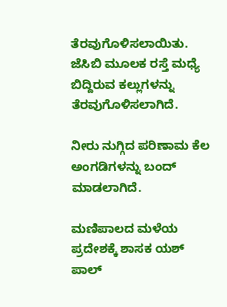ತೆರವುಗೊಳಿಸಲಾಯಿತು. ಜೆಸಿಬಿ ಮೂಲಕ ರಸ್ತೆ ಮಧ್ಯೆ ಬಿದ್ದಿರುವ ಕಲ್ಲುಗಳನ್ನು ತೆರವುಗೊಳಿಸಲಾಗಿದೆ.

ನೀರು ನುಗ್ಗಿದ ಪರಿಣಾಮ ಕೆಲ ಅಂಗಡಿಗಳನ್ನು ಬಂದ್ ಮಾಡಲಾಗಿದೆ.

ಮಣಿಪಾಲದ ಮಳೆಯ ಪ್ರದೇಶಕ್ಕೆ ಶಾಸಕ ಯಶ್ ಪಾಲ್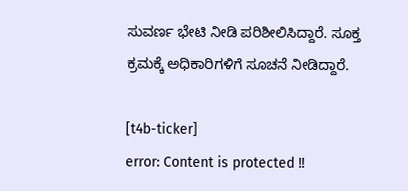ಸುವರ್ಣ ಭೇಟಿ ನೀಡಿ ಪರಿಶೀಲಿಸಿದ್ದಾರೆ. ಸೂಕ್ತ ಕ್ರಮಕ್ಕೆ ಅಧಿಕಾರಿಗಳಿಗೆ ಸೂಚನೆ ನೀಡಿದ್ದಾರೆ.

[t4b-ticker]
error: Content is protected !!